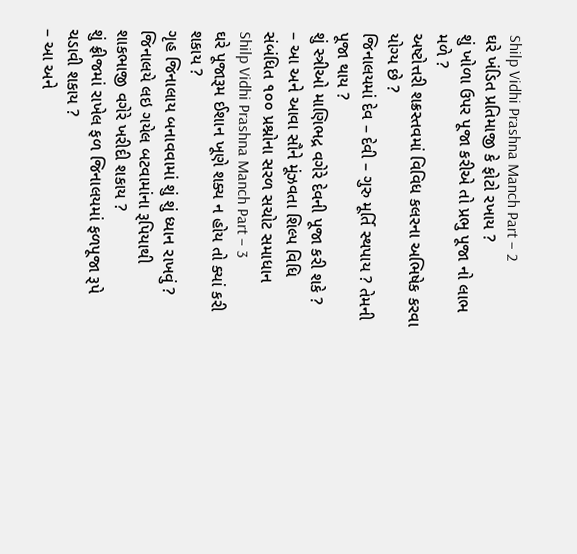Shilp Vidhi Prashna Manch Part – 2
ઘરે ખંડિત પ્રતિમાજી કે ફોટો રખાય ?
શું ખોળા ઉપર પૂજા કરીએ તો પ્રભુ પૂજા નો લાભ મળે ?
અષ્ટોત્તરી શક્રસ્તવમાં વિવિધ કલરના અભિષેક કરવા યોગ્ય છે ?
જિનાલયમાં દેવ – દેવી – ગુરુ મૂર્તિ સ્થપાય ? તેમની પૂજા થાય ?
શું સ્ત્રીઓ માણિભદ્ર વગેરે દેવની પૂજા કરી શકે ?
– આ અને આવા સૌને મૂંઝવતા શિલ્પ વિધિ સંબંધિત ૧૦૦ પ્રશ્નોના સરળ સચોટ સમાધાન
Shilp Vidhi Prashna Manch Part – 3
ઘરે પૂજારૂમ ઈશાન ખૂણે શક્ય ન હોય તો ક્યાં કરી શકાય ?
ગૃહ જિનાલાય બનાવવામાં શું શું ધ્યાન રાખવું ?
જિનાલયે લઇ ગયેલ બટવામાંના રૂપિયાથી શાકભાજી વગેરે ખરીદી શકાય ?
શું ફ્રીજમાં રાખેલ ફળ જિનાલયમાં ફળપૂજા રૂપે ચડાવી શકાય ?
– આ અને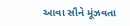આવા સૌને મૂંઝવતા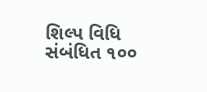શિલ્પ વિધિ સંબંધિત ૧૦૦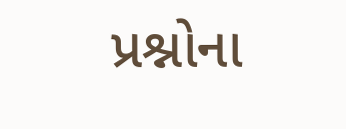પ્રશ્નોના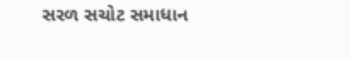સરળ સચોટ સમાધાન